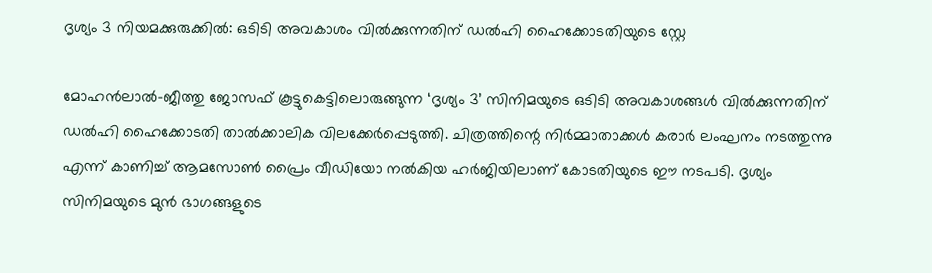ദൃശ്യം 3 നിയമക്കുരുക്കിൽ: ഒടിടി അവകാശം വിൽക്കുന്നതിന് ഡൽഹി ഹൈക്കോടതിയുടെ സ്റ്റേ

മോഹൻലാൽ-ജീത്തു ജോസഫ് കൂട്ടുകെട്ടിലൊരുങ്ങുന്ന ‘ദൃശ്യം 3’ സിനിമയുടെ ഒടിടി അവകാശങ്ങൾ വിൽക്കുന്നതിന് ഡൽഹി ഹൈക്കോടതി താൽക്കാലിക വിലക്കേർപ്പെടുത്തി. ചിത്രത്തിന്റെ നിർമ്മാതാക്കൾ കരാർ ലംഘനം നടത്തുന്നു എന്ന് കാണിച്ച് ആമസോൺ പ്രൈം വീഡിയോ നൽകിയ ഹർജിയിലാണ് കോടതിയുടെ ഈ നടപടി. ദൃശ്യം സിനിമയുടെ മുൻ ഭാഗങ്ങളുടെ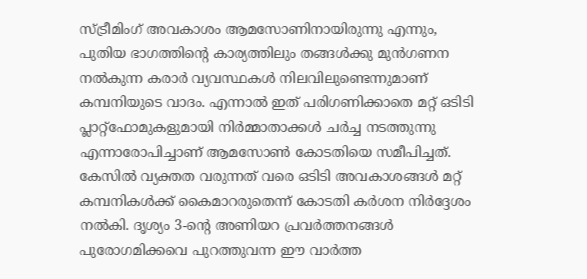സ്ട്രീമിംഗ് അവകാശം ആമസോണിനായിരുന്നു എന്നും, പുതിയ ഭാഗത്തിന്റെ കാര്യത്തിലും തങ്ങൾക്കു മുൻഗണന നൽകുന്ന കരാർ വ്യവസ്ഥകൾ നിലവിലുണ്ടെന്നുമാണ് കമ്പനിയുടെ വാദം. എന്നാൽ ഇത് പരിഗണിക്കാതെ മറ്റ് ഒടിടി പ്ലാറ്റ്‌ഫോമുകളുമായി നിർമ്മാതാക്കൾ ചർച്ച നടത്തുന്നു എന്നാരോപിച്ചാണ് ആമസോൺ കോടതിയെ സമീപിച്ചത്. കേസിൽ വ്യക്തത വരുന്നത് വരെ ഒടിടി അവകാശങ്ങൾ മറ്റ് കമ്പനികൾക്ക് കൈമാറരുതെന്ന് കോടതി കർശന നിർദ്ദേശം നൽകി. ദൃശ്യം 3-ന്റെ അണിയറ പ്രവർത്തനങ്ങൾ പുരോഗമിക്കവെ പുറത്തുവന്ന ഈ വാർത്ത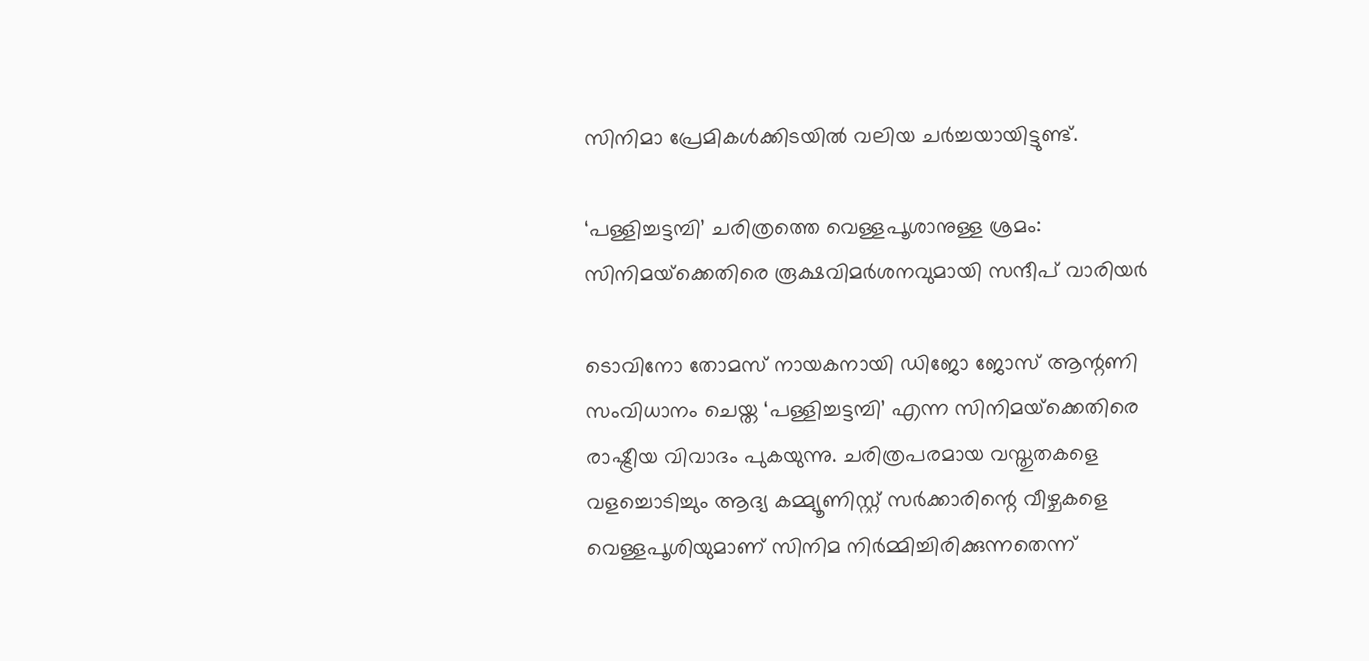സിനിമാ പ്രേമികൾക്കിടയിൽ വലിയ ചർച്ചയായിട്ടുണ്ട്.

‘പള്ളിച്ചട്ടമ്പി’ ചരിത്രത്തെ വെള്ളപൂശാനുള്ള ശ്രമം: സിനിമയ്‌ക്കെതിരെ രൂക്ഷവിമർശനവുമായി സന്ദീപ് വാരിയർ

ടൊവിനോ തോമസ് നായകനായി ഡിജോ ജോസ് ആന്റണി സംവിധാനം ചെയ്ത ‘പള്ളിച്ചട്ടമ്പി’ എന്ന സിനിമയ്‌ക്കെതിരെ രാഷ്ട്രീയ വിവാദം പുകയുന്നു. ചരിത്രപരമായ വസ്തുതകളെ വളച്ചൊടിച്ചും ആദ്യ കമ്മ്യൂണിസ്റ്റ് സർക്കാരിന്റെ വീഴ്ചകളെ വെള്ളപൂശിയുമാണ് സിനിമ നിർമ്മിച്ചിരിക്കുന്നതെന്ന്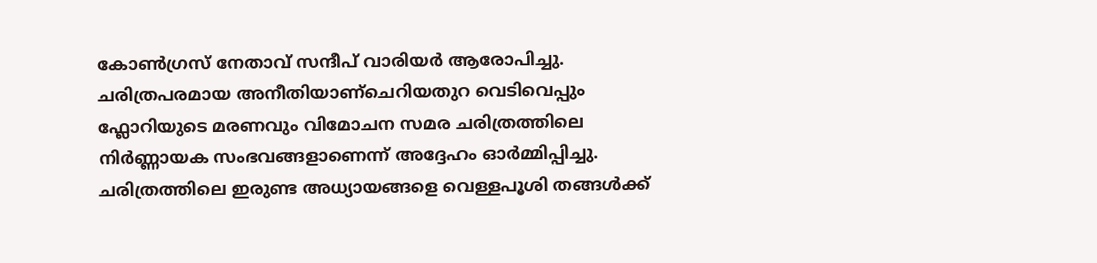കോൺഗ്രസ് നേതാവ് സന്ദീപ് വാരിയർ ആരോപിച്ചു. ചരിത്രപരമായ അനീതിയാണ്ചെറിയതുറ വെടിവെപ്പും ഫ്ലോറിയുടെ മരണവും വിമോചന സമര ചരിത്രത്തിലെ നിർണ്ണായക സംഭവങ്ങളാണെന്ന് അദ്ദേഹം ഓർമ്മിപ്പിച്ചു. ചരിത്രത്തിലെ ഇരുണ്ട അധ്യായങ്ങളെ വെള്ളപൂശി തങ്ങൾക്ക്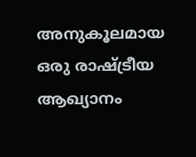അനുകൂലമായ ഒരു രാഷ്ട്രീയ ആഖ്യാനം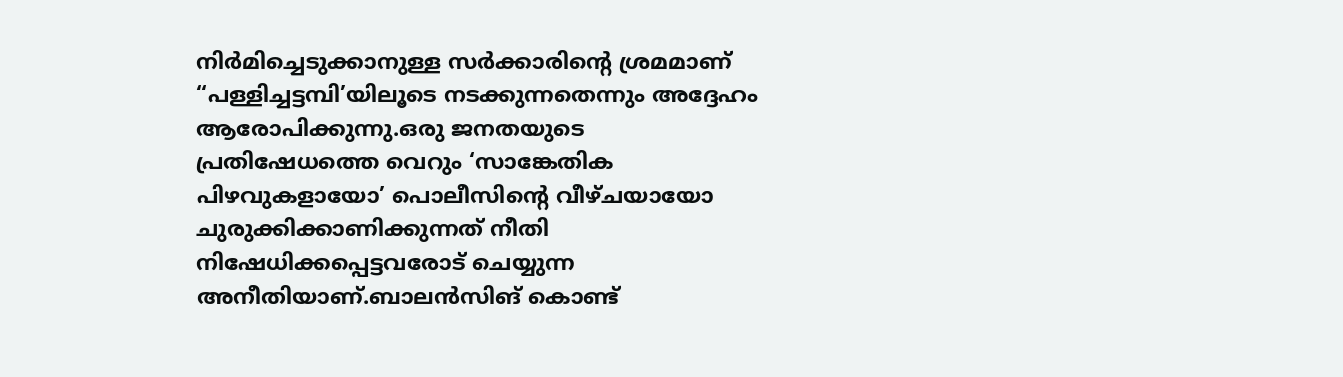നിർമിച്ചെടുക്കാനുള്ള സർക്കാരിന്റെ ശ്രമമാണ് “പള്ളിച്ചട്ടമ്പി’യിലൂടെ നടക്കുന്നതെന്നും അദ്ദേഹം ആരോപിക്കുന്നു.ഒരു ജനതയുടെ പ്രതിഷേധത്തെ വെറും ‘സാങ്കേതിക പിഴവുകളായോ’ പൊലീസിന്റെ വീഴ്ചയായോ ചുരുക്കിക്കാണിക്കുന്നത് നീതി നിഷേധിക്കപ്പെട്ടവരോട് ചെയ്യുന്ന അനീതിയാണ്.ബാലൻസിങ് കൊണ്ട്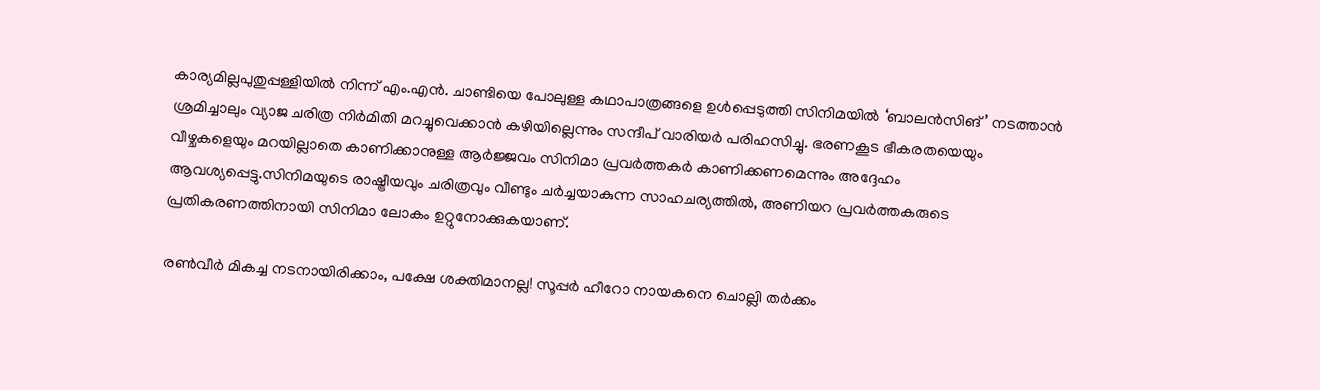കാര്യമില്ലപുതുപ്പള്ളിയിൽ നിന്ന് എം.എൻ. ചാണ്ടിയെ പോലുള്ള കഥാപാത്രങ്ങളെ ഉൾപ്പെടുത്തി സിനിമയിൽ ‘ബാലൻസിങ്’ നടത്താൻ ശ്രമിച്ചാലും വ്യാജ ചരിത്ര നിർമിതി മറച്ചുവെക്കാൻ കഴിയില്ലെന്നും സന്ദീപ് വാരിയർ പരിഹസിച്ചു. ഭരണകൂട ഭീകരതയെയും വീഴ്ചകളെയും മറയില്ലാതെ കാണിക്കാനുള്ള ആർജ്ജവം സിനിമാ പ്രവർത്തകർ കാണിക്കണമെന്നും അദ്ദേഹം ആവശ്യപ്പെട്ടു.സിനിമയുടെ രാഷ്ട്രീയവും ചരിത്രവും വീണ്ടും ചർച്ചയാകുന്ന സാഹചര്യത്തിൽ, അണിയറ പ്രവർത്തകരുടെ പ്രതികരണത്തിനായി സിനിമാ ലോകം ഉറ്റുനോക്കുകയാണ്.

രൺവീർ മികച്ച നടനായിരിക്കാം, പക്ഷേ ശക്തിമാനല്ല! സൂപ്പർ ഹീറോ നായകനെ ചൊല്ലി തർക്കം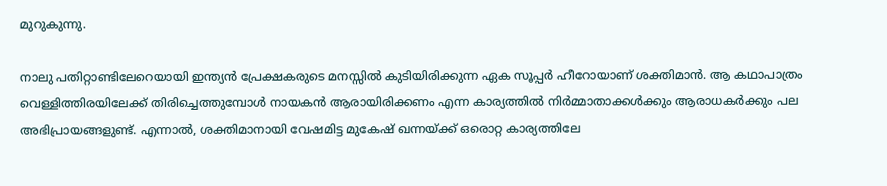മുറുകുന്നു.

നാലു പതിറ്റാണ്ടിലേറെയായി ഇന്ത്യൻ പ്രേക്ഷകരുടെ മനസ്സിൽ കുടിയിരിക്കുന്ന ഏക സൂപ്പർ ഹീറോയാണ് ശക്തിമാൻ. ആ കഥാപാത്രം വെള്ളിത്തിരയിലേക്ക് തിരിച്ചെത്തുമ്പോൾ നായകൻ ആരായിരിക്കണം എന്ന കാര്യത്തിൽ നിർമ്മാതാക്കൾക്കും ആരാധകർക്കും പല അഭിപ്രായങ്ങളുണ്ട്. എന്നാൽ, ശക്തിമാനായി വേഷമിട്ട മുകേഷ് ഖന്നയ്ക്ക് ഒരൊറ്റ കാര്യത്തിലേ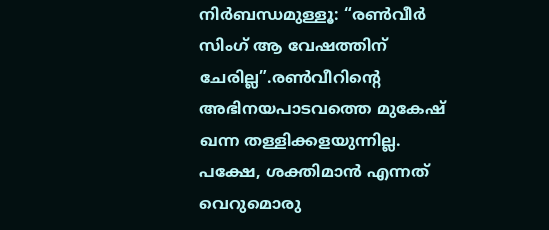നിർബന്ധമുള്ളൂ: “രൺവീർ സിംഗ് ആ വേഷത്തിന് ചേരില്ല”.രൺവീറിന്റെ അഭിനയപാടവത്തെ മുകേഷ് ഖന്ന തള്ളിക്കളയുന്നില്ല. പക്ഷേ, ശക്തിമാൻ എന്നത് വെറുമൊരു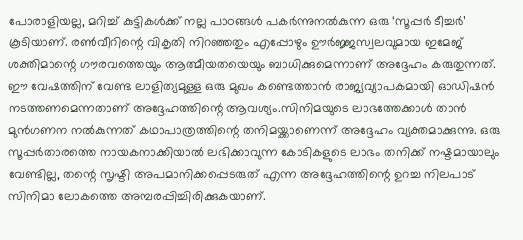പോരാളിയല്ല, മറിച്ച് കുട്ടികൾക്ക് നല്ല പാഠങ്ങൾ പകർന്നുനൽകുന്ന ഒരു ‘സൂപ്പർ ടീച്ചർ’ കൂടിയാണ്. രൺവീറിന്റെ വികൃതി നിറഞ്ഞതും എപ്പോഴും ഊർജ്ജസ്വലവുമായ ഇമേജ് ശക്തിമാന്റെ ഗൗരവത്തെയും ആത്മീയതയെയും ബാധിക്കുമെന്നാണ് അദ്ദേഹം കരുതുന്നത്. ഈ വേഷത്തിന് വേണ്ട ലാളിത്യമുള്ള ഒരു മുഖം കണ്ടെത്താൻ രാജ്യവ്യാപകമായി ഓഡിഷൻ നടത്തണമെന്നതാണ് അദ്ദേഹത്തിന്റെ ആവശ്യം.സിനിമയുടെ ലാഭത്തേക്കാൾ താൻ മുൻഗണന നൽകുന്നത് കഥാപാത്രത്തിന്റെ തനിമയ്ക്കാണെന്ന് അദ്ദേഹം വ്യക്തമാക്കുന്നു. ഒരു സൂപ്പർതാരത്തെ നായകനാക്കിയാൽ ലഭിക്കാവുന്ന കോടികളുടെ ലാഭം തനിക്ക് നഷ്ടമായാലും വേണ്ടില്ല, തന്റെ സൃഷ്ടി അപമാനിക്കപ്പെടരുത് എന്ന അദ്ദേഹത്തിന്റെ ഉറച്ച നിലപാട് സിനിമാ ലോകത്തെ അമ്പരപ്പിച്ചിരിക്കുകയാണ്.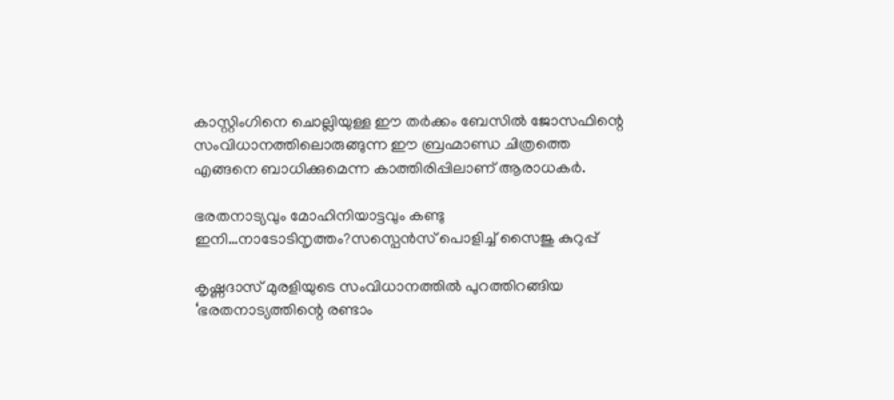കാസ്റ്റിംഗിനെ ചൊല്ലിയുള്ള ഈ തർക്കം ബേസിൽ ജോസഫിന്റെ സംവിധാനത്തിലൊരുങ്ങുന്ന ഈ ബ്രഹ്മാണ്ഡ ചിത്രത്തെ എങ്ങനെ ബാധിക്കുമെന്ന കാത്തിരിപ്പിലാണ് ആരാധകർ.

ഭരതനാട്യവും മോഹിനിയാട്ടവും കണ്ടു ഇനി…നാടോടിനൃത്തം?സസ്പെൻസ് പൊളിച്ച് സൈജു കുറുപ്പ്

കൃഷ്ണദാസ് മുരളിയുടെ സംവിധാനത്തിൽ പുറത്തിറങ്ങിയ ‘ഭരതനാട്യത്തിന്റെ രണ്ടാം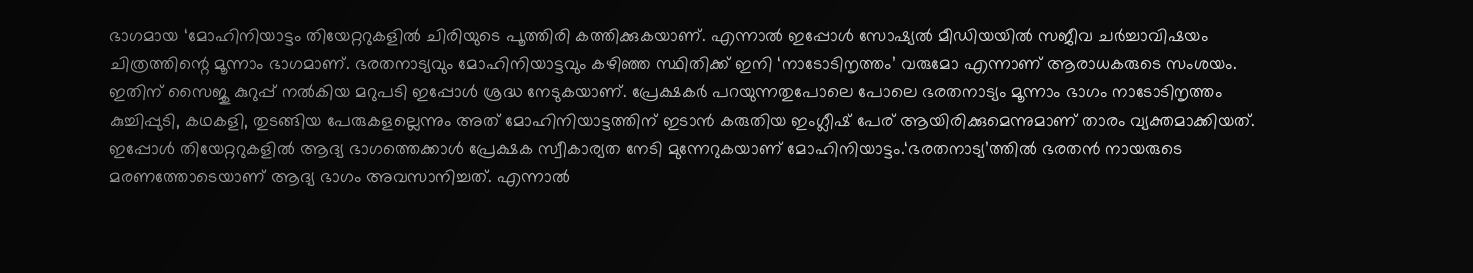ഭാഗമായ ‘മോഹിനിയാട്ടം തിയേറ്ററുകളിൽ ചിരിയുടെ പൂത്തിരി കത്തിക്കുകയാണ്. എന്നാൽ ഇപ്പോൾ സോഷ്യൽ മീഡിയയിൽ സജീവ ചർച്ചാവിഷയം ചിത്രത്തിന്റെ മൂന്നാം ഭാഗമാണ്. ഭരതനാട്യവും മോഹിനിയാട്ടവും കഴിഞ്ഞ സ്ഥിതിക്ക് ഇനി ‘നാടോടിനൃത്തം’ വരുമോ എന്നാണ് ആരാധകരുടെ സംശയം. ഇതിന് സൈജു കുറുപ്പ് നൽകിയ മറുപടി ഇപ്പോൾ ശ്രദ്ധ നേടുകയാണ്. പ്രേക്ഷകർ പറയുന്നതുപോലെ പോലെ ഭരതനാട്യം മൂന്നാം ഭാഗം നാടോടിനൃത്തം കുച്ചിപ്പുടി, കഥകളി, തുടങ്ങിയ പേരുകളല്ലെന്നും അത് മോഹിനിയാട്ടത്തിന് ഇടാൻ കരുതിയ ഇംഗ്ലീഷ് പേര് ആയിരിക്കുമെന്നുമാണ് താരം വ്യക്തമാക്കിയത്. ഇപ്പോൾ തിയേറ്ററുകളിൽ ആദ്യ ഭാഗത്തെക്കാൾ പ്രേക്ഷക സ്വീകാര്യത നേടി മുന്നേറുകയാണ് മോഹിനിയാട്ടം.‘ഭരതനാട്യ’ത്തിൽ ഭരതൻ നായരുടെ മരണത്തോടെയാണ് ആദ്യ ഭാഗം അവസാനിച്ചത്. എന്നാൽ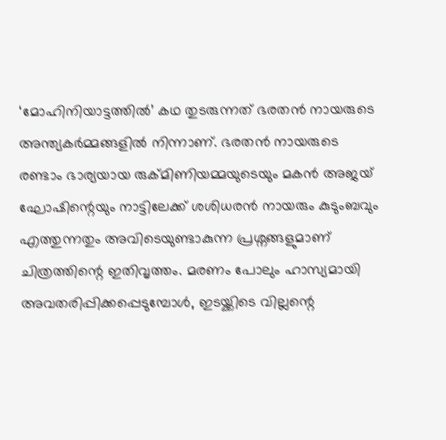‘മോഹിനിയാട്ടത്തിൽ’ കഥ തുടരുന്നത് ഭരതൻ നായരുടെ അന്ത്യകർമ്മങ്ങളിൽ നിന്നാണ്. ഭരതൻ നായരുടെ രണ്ടാം ഭാര്യയായ രുക്മിണിയമ്മയുടെയും മകൻ അജയ് ഘോഷിന്റെയും നാട്ടിലേക്ക് ശശിധരൻ നായരും കുടുംബവും എത്തുന്നതും അവിടെയുണ്ടാകുന്ന പ്രശ്നങ്ങളുമാണ് ചിത്രത്തിന്റെ ഇതിവൃത്തം. മരണം പോലും ഹാസ്യമായി അവതരിപ്പിക്കപ്പെടുമ്പോൾ, ഇടയ്ക്കിടെ വില്ലന്റെ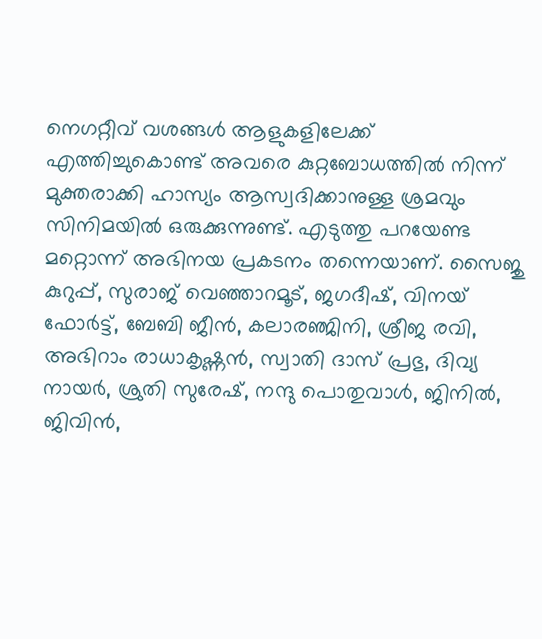നെഗറ്റീവ് വശങ്ങൾ ആളുകളിലേക്ക് എത്തിച്ചുകൊണ്ട് അവരെ കുറ്റബോധത്തിൽ നിന്ന് മുക്തരാക്കി ഹാസ്യം ആസ്വദിക്കാനുള്ള ശ്രമവും സിനിമയിൽ ഒരുക്കുന്നുണ്ട്. എടുത്തു പറയേണ്ട മറ്റൊന്ന് അഭിനയ പ്രകടനം തന്നെയാണ്. സൈജു കുറുപ്പ്, സുരാജ് വെഞ്ഞാറമൂട്, ജഗദീഷ്, വിനയ് ഫോർട്ട്, ബേബി ജീൻ, കലാരഞ്ജിനി, ശ്രീജ രവി, അഭിറാം രാധാകൃഷ്ണൻ, സ്വാതി ദാസ് പ്രഭു, ദിവ്യ നായർ, ശ്രുതി സുരേഷ്, നന്ദു പൊതുവാൾ, ജിനിൽ, ജിവിൻ,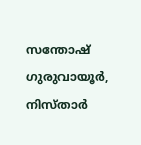സന്തോഷ് ഗുരുവായൂർ, നിസ്‌താർ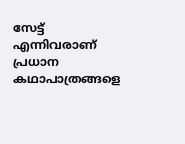സേട്ട് എന്നിവരാണ് പ്രധാന കഥാപാത്രങ്ങളെ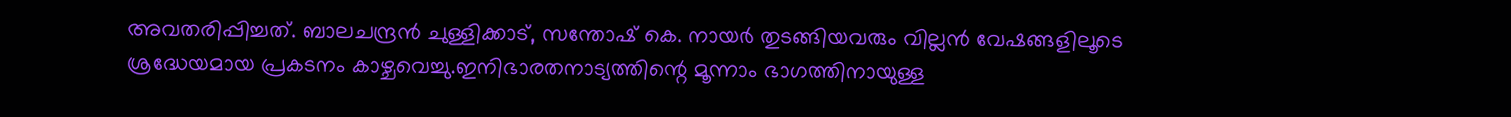അവതരിപ്പിച്ചത്. ബാലചന്ദ്രൻ ചുള്ളിക്കാട്, സന്തോഷ് കെ. നായർ തുടങ്ങിയവരും വില്ലൻ വേഷങ്ങളിലൂടെ ശ്രദ്ധേയമായ പ്രകടനം കാഴ്ചവെച്ചു.ഇനിഭാരതനാട്യത്തിന്റെ മൂന്നാം ഭാഗത്തിനായുള്ള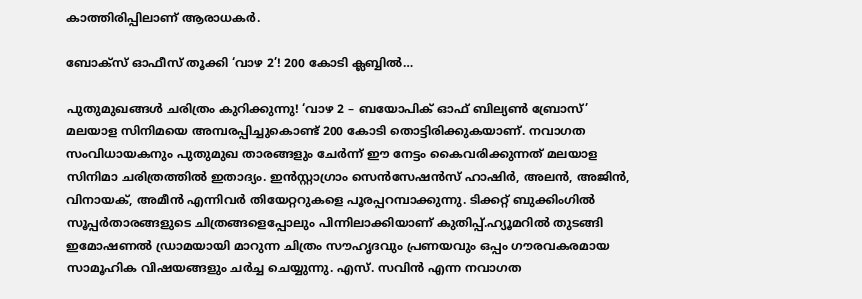കാത്തിരിപ്പിലാണ് ആരാധകർ.

ബോക്‌സ് ഓഫീസ് തൂക്കി ‘വാഴ 2’! 200 കോടി ക്ലബ്ബില്‍…

പുതുമുഖങ്ങള്‍ ചരിത്രം കുറിക്കുന്നു! ‘വാഴ 2 – ബയോപിക് ഓഫ് ബില്യണ്‍ ബ്രോസ്’ മലയാള സിനിമയെ അമ്പരപ്പിച്ചുകൊണ്ട് 200 കോടി തൊട്ടിരിക്കുകയാണ്. നവാഗത സംവിധായകനും പുതുമുഖ താരങ്ങളും ചേര്‍ന്ന് ഈ നേട്ടം കൈവരിക്കുന്നത് മലയാള സിനിമാ ചരിത്രത്തില്‍ ഇതാദ്യം. ഇന്‍സ്റ്റാഗ്രാം സെന്‍സേഷന്‍സ് ഹാഷിര്‍, അലന്‍, അജിന്‍, വിനായക്, അമീന്‍ എന്നിവര്‍ തിയേറ്ററുകളെ പൂരപ്പറമ്പാക്കുന്നു. ടിക്കറ്റ് ബുക്കിംഗില്‍ സൂപ്പര്‍താരങ്ങളുടെ ചിത്രങ്ങളെപ്പോലും പിന്നിലാക്കിയാണ് കുതിപ്പ്.ഹ്യൂമറില്‍ തുടങ്ങി ഇമോഷണല്‍ ഡ്രാമയായി മാറുന്ന ചിത്രം സൗഹൃദവും പ്രണയവും ഒപ്പം ഗൗരവകരമായ സാമൂഹിക വിഷയങ്ങളും ചര്‍ച്ച ചെയ്യുന്നു. എസ്. സവിന്‍ എന്ന നവാഗത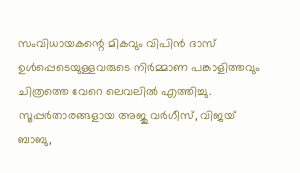സംവിധായകന്റെ മികവും വിപിന്‍ ദാസ് ഉള്‍പ്പെടെയുള്ളവരുടെ നിര്‍മ്മാണ പങ്കാളിത്തവും ചിത്രത്തെ വേറെ ലെവലില്‍ എത്തിച്ചു. സൂപ്പര്‍താരങ്ങളായ അജു വര്‍ഗീസ്, വിജയ് ബാബു,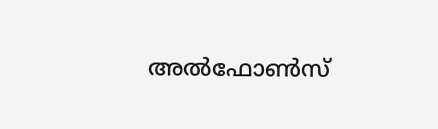അല്‍ഫോണ്‍സ്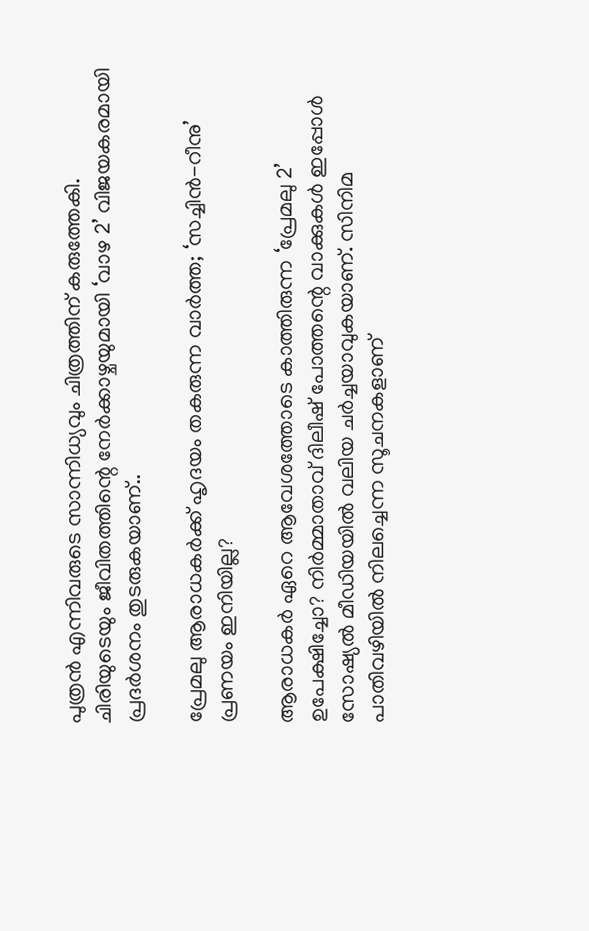പുത്രന്‍ എന്നിവരുടെ സാന്നിധ്യവും ചിത്രത്തിന് കരുത്തേകി. ചിരിയുടെയും ജീവിതത്തിന്റെ നേര്‍ക്കാഴ്ചയുമായി ‘വാഴ 2’ വിജയകരമായി പ്രദര്‍ശനം തുടരുകയാണ്..

പ്രേമലു ആരാധകര്‍ക്ക് ഹൃദയം തകരുന്ന വാര്‍ത്ത; ‘സച്ചിന്‍-റീനു’ പ്രണയം ഇനിയില്ല?

ആരാധകർ ഏറെ ആവേശത്തോടെ കാത്തിരുന്ന ‘പ്രേമലു 2’ ഉപേക്ഷിച്ചോ? നിര്‍മ്മാതാവ് ദിലീഷ് പോത്തന്റെ വാക്കുകള്‍ ഇപ്പോള്‍ സോഷ്യല്‍ മീഡിയയില്‍ വലിയ ചര്‍ച്ചയാവുകയാണ്. സിനിമ പാതിവഴിയില്‍ നിലച്ചെന്ന സൂചനകളാണ്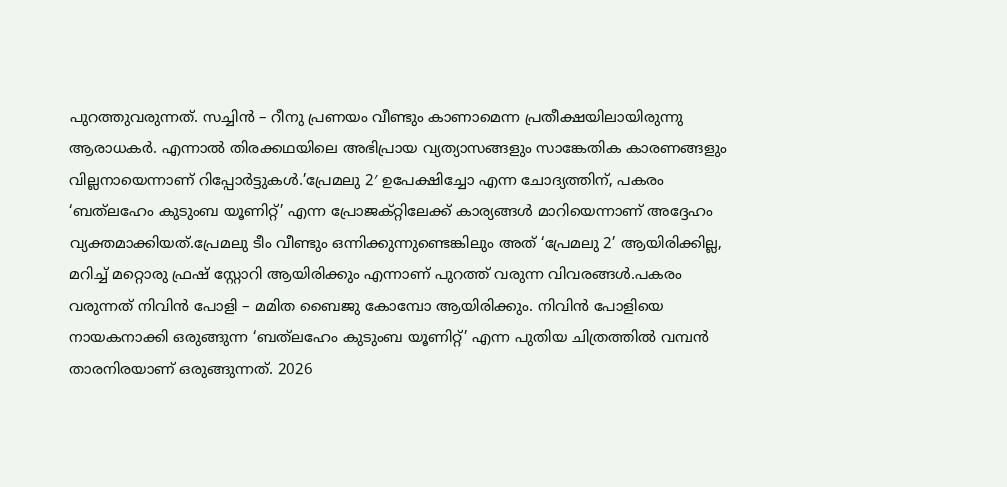പുറത്തുവരുന്നത്. സച്ചിൻ – റീനു പ്രണയം വീണ്ടും കാണാമെന്ന പ്രതീക്ഷയിലായിരുന്നു ആരാധകര്‍. എന്നാല്‍ തിരക്കഥയിലെ അഭിപ്രായ വ്യത്യാസങ്ങളും സാങ്കേതിക കാരണങ്ങളും വില്ലനായെന്നാണ് റിപ്പോര്‍ട്ടുകള്‍.’പ്രേമലു 2′ ഉപേക്ഷിച്ചോ എന്ന ചോദ്യത്തിന്, പകരം ‘ബത്‌ലഹേം കുടുംബ യൂണിറ്റ്’ എന്ന പ്രോജക്റ്റിലേക്ക് കാര്യങ്ങള്‍ മാറിയെന്നാണ് അദ്ദേഹം വ്യക്തമാക്കിയത്.പ്രേമലു ടീം വീണ്ടും ഒന്നിക്കുന്നുണ്ടെങ്കിലും അത് ‘പ്രേമലു 2’ ആയിരിക്കില്ല, മറിച്ച് മറ്റൊരു ഫ്രഷ് സ്റ്റോറി ആയിരിക്കും എന്നാണ് പുറത്ത് വരുന്ന വിവരങ്ങള്‍.പകരം വരുന്നത് നിവിന്‍ പോളി – മമിത ബൈജു കോമ്പോ ആയിരിക്കും. നിവിന്‍ പോളിയെ നായകനാക്കി ഒരുങ്ങുന്ന ‘ബത്‌ലഹേം കുടുംബ യൂണിറ്റ്’ എന്ന പുതിയ ചിത്രത്തില്‍ വമ്പന്‍ താരനിരയാണ് ഒരുങ്ങുന്നത്. 2026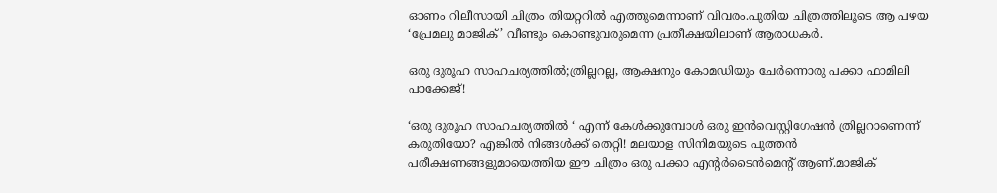ഓണം റിലീസായി ചിത്രം തിയറ്ററില്‍ എത്തുമെന്നാണ് വിവരം.പുതിയ ചിത്രത്തിലൂടെ ആ പഴയ ‘പ്രേമലു മാജിക്’ വീണ്ടും കൊണ്ടുവരുമെന്ന പ്രതീക്ഷയിലാണ് ആരാധകര്‍.

ഒരു ദുരൂഹ സാഹചര്യത്തില്‍;ത്രില്ലറല്ല, ആക്ഷനും കോമഡിയും ചേര്‍ന്നൊരു പക്കാ ഫാമിലി പാക്കേജ്!

‘ഒരു ദുരൂഹ സാഹചര്യത്തില്‍ ‘ എന്ന് കേള്‍ക്കുമ്പോള്‍ ഒരു ഇന്‍വെസ്റ്റിഗേഷന്‍ ത്രില്ലറാണെന്ന് കരുതിയോ? എങ്കില്‍ നിങ്ങള്‍ക്ക് തെറ്റി! മലയാള സിനിമയുടെ പുത്തന്‍ പരീക്ഷണങ്ങളുമായെത്തിയ ഈ ചിത്രം ഒരു പക്കാ എന്റര്‍ടൈന്‍മെന്റ് ആണ്.മാജിക്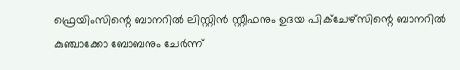ഫ്രെയിംസിന്റെ ബാനറില്‍ ലിസ്റ്റിന്‍ സ്റ്റീഫനും ഉദയ പിക്ചേഴ്സിന്റെ ബാനറില്‍ കുഞ്ചാക്കോ ബോബനും ചേര്‍ന്ന്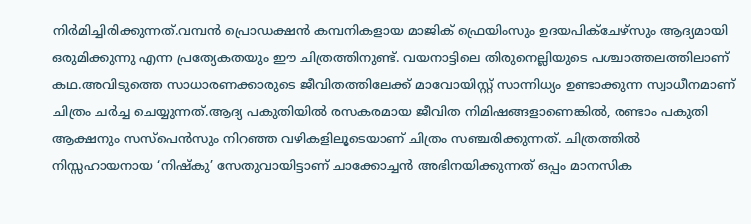നിര്‍മിച്ചിരിക്കുന്നത്.വമ്പന്‍ പ്രൊഡക്ഷന്‍ കമ്പനികളായ മാജിക് ഫ്രെയിംസും ഉദയപിക്‌ചേഴ്‌സും ആദ്യമായി ഒരുമിക്കുന്നു എന്ന പ്രത്യേകതയും ഈ ചിത്രത്തിനുണ്ട്. വയനാട്ടിലെ തിരുനെല്ലിയുടെ പശ്ചാത്തലത്തിലാണ് കഥ.അവിടുത്തെ സാധാരണക്കാരുടെ ജീവിതത്തിലേക്ക് മാവോയിസ്റ്റ് സാന്നിധ്യം ഉണ്ടാക്കുന്ന സ്വാധീനമാണ് ചിത്രം ചര്‍ച്ച ചെയ്യുന്നത്.ആദ്യ പകുതിയില്‍ രസകരമായ ജീവിത നിമിഷങ്ങളാണെങ്കില്‍, രണ്ടാം പകുതി ആക്ഷനും സസ്‌പെന്‍സും നിറഞ്ഞ വഴികളിലൂടെയാണ് ചിത്രം സഞ്ചരിക്കുന്നത്. ചിത്രത്തില്‍ നിസ്സഹായനായ ‘നിഷ്‌കു’ സേതുവായിട്ടാണ് ചാക്കോച്ചന്‍ അഭിനയിക്കുന്നത് ഒപ്പം മാനസിക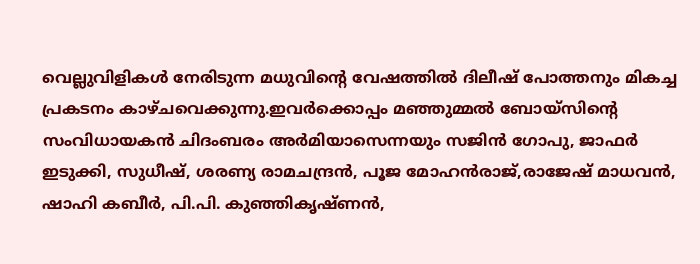വെല്ലുവിളികള്‍ നേരിടുന്ന മധുവിന്റെ വേഷത്തില്‍ ദിലീഷ് പോത്തനും മികച്ച പ്രകടനം കാഴ്ചവെക്കുന്നു.ഇവര്‍ക്കൊപ്പം മഞ്ഞുമ്മല്‍ ബോയ്സിന്റെ സംവിധായകന്‍ ചിദംബരം അര്‍മിയാസെന്നയും സജിന്‍ ഗോപു, ജാഫര്‍ ഇടുക്കി, സുധീഷ്, ശരണ്യ രാമചന്ദ്രന്‍, പൂജ മോഹന്‍രാജ്,രാജേഷ് മാധവന്‍, ഷാഹി കബീര്‍, പി.പി. കുഞ്ഞികൃഷ്ണന്‍,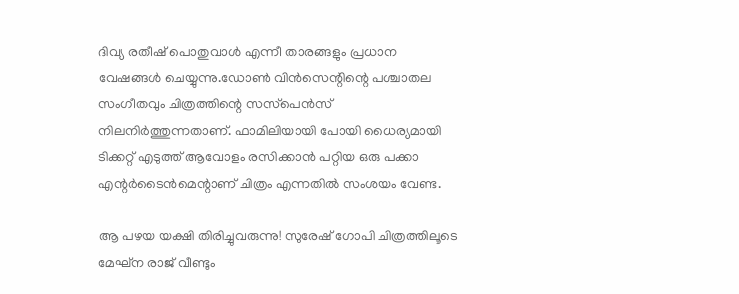ദിവ്യ രതീഷ് പൊതുവാള്‍ എന്നീ താരങ്ങളും പ്രധാന വേഷങ്ങള്‍ ചെയ്യുന്നു.ഡോണ്‍ വിന്‍സെന്റിന്റെ പശ്ചാതല സംഗീതവും ചിത്രത്തിന്റെ സസ്‌പെന്‍സ് നിലനിര്‍ത്തുന്നതാണ്. ഫാമിലിയായി പോയി ധൈര്യമായി ടിക്കറ്റ് എടുത്ത് ആവോളം രസിക്കാന്‍ പറ്റിയ ഒരു പക്കാ എന്റര്‍ടൈന്‍മെന്റാണ് ചിത്രം എന്നതില്‍ സംശയം വേണ്ട.

ആ പഴയ യക്ഷി തിരിച്ചുവരുന്നു! സുരേഷ് ഗോപി ചിത്രത്തിലൂടെ മേഘ്‌ന രാജ് വീണ്ടും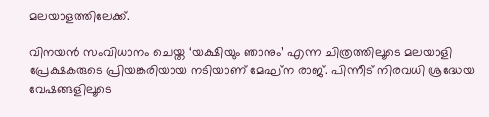മലയാളത്തിലേക്ക്.

വിനയൻ സംവിധാനം ചെയ്ത ‘യക്ഷിയും ഞാനും’ എന്ന ചിത്രത്തിലൂടെ മലയാളി പ്രേക്ഷകരുടെ പ്രിയങ്കരിയായ നടിയാണ് മേഘ്‌ന രാജ്. പിന്നീട് നിരവധി ശ്രദ്ധേയ വേഷങ്ങളിലൂടെ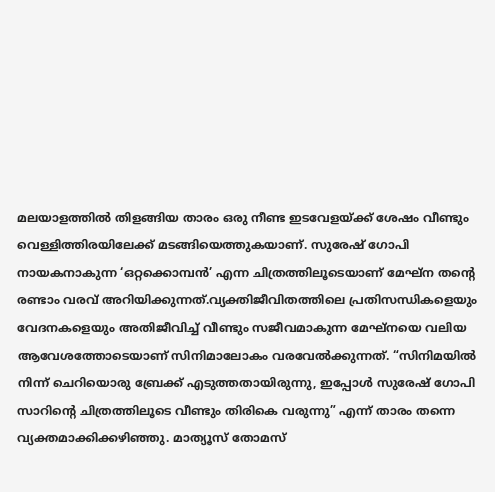മലയാളത്തിൽ തിളങ്ങിയ താരം ഒരു നീണ്ട ഇടവേളയ്ക്ക് ശേഷം വീണ്ടും വെള്ളിത്തിരയിലേക്ക് മടങ്ങിയെത്തുകയാണ്. സുരേഷ് ഗോപി നായകനാകുന്ന ‘ഒറ്റക്കൊമ്പൻ’ എന്ന ചിത്രത്തിലൂടെയാണ് മേഘ്‌ന തന്റെ രണ്ടാം വരവ് അറിയിക്കുന്നത്.വ്യക്തിജീവിതത്തിലെ പ്രതിസന്ധികളെയും വേദനകളെയും അതിജീവിച്ച് വീണ്ടും സജീവമാകുന്ന മേഘ്‌നയെ വലിയ ആവേശത്തോടെയാണ് സിനിമാലോകം വരവേൽക്കുന്നത്. “സിനിമയിൽ നിന്ന് ചെറിയൊരു ബ്രേക്ക് എടുത്തതായിരുന്നു, ഇപ്പോൾ സുരേഷ് ഗോപി സാറിന്റെ ചിത്രത്തിലൂടെ വീണ്ടും തിരികെ വരുന്നു” എന്ന് താരം തന്നെ വ്യക്തമാക്കിക്കഴിഞ്ഞു. മാത്യൂസ് തോമസ്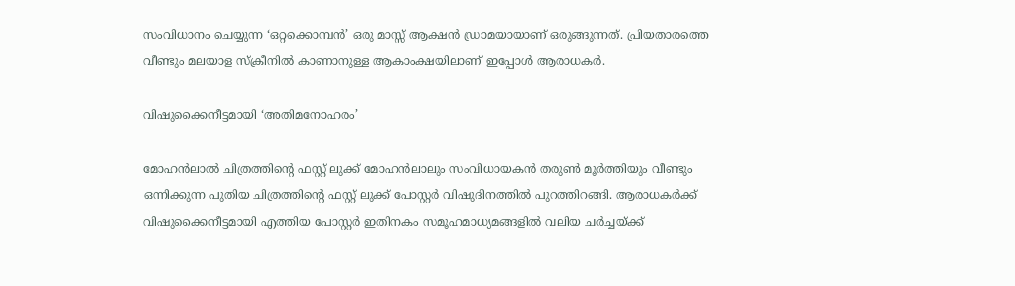സംവിധാനം ചെയ്യുന്ന ‘ഒറ്റക്കൊമ്പൻ’ ഒരു മാസ്സ് ആക്ഷൻ ഡ്രാമയായാണ് ഒരുങ്ങുന്നത്. പ്രിയതാരത്തെ വീണ്ടും മലയാള സ്ക്രീനിൽ കാണാനുള്ള ആകാംക്ഷയിലാണ് ഇപ്പോൾ ആരാധകർ.

വിഷുക്കൈനീട്ടമായി ‘അതിമനോഹരം’

മോഹൻലാൽ ചിത്രത്തിന്റെ ഫസ്റ്റ് ലുക്ക് മോഹൻലാലും സംവിധായകൻ തരുൺ മൂർത്തിയും വീണ്ടും ഒന്നിക്കുന്ന പുതിയ ചിത്രത്തിന്റെ ഫസ്റ്റ് ലുക്ക് പോസ്റ്റർ വിഷുദിനത്തിൽ പുറത്തിറങ്ങി. ആരാധകർക്ക് വിഷുക്കൈനീട്ടമായി എത്തിയ പോസ്റ്റർ ഇതിനകം സമൂഹമാധ്യമങ്ങളിൽ വലിയ ചർച്ചയ്ക്ക്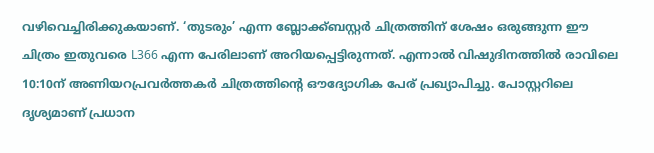വഴിവെച്ചിരിക്കുകയാണ്. ‘തുടരും’ എന്ന ബ്ലോക്ക്ബസ്റ്റർ ചിത്രത്തിന് ശേഷം ഒരുങ്ങുന്ന ഈ ചിത്രം ഇതുവരെ L366 എന്ന പേരിലാണ് അറിയപ്പെട്ടിരുന്നത്. എന്നാൽ വിഷുദിനത്തിൽ രാവിലെ 10:10ന് അണിയറപ്രവർത്തകർ ചിത്രത്തിന്റെ ഔദ്യോഗിക പേര് പ്രഖ്യാപിച്ചു. പോസ്റ്ററിലെ ദൃശ്യമാണ് പ്രധാന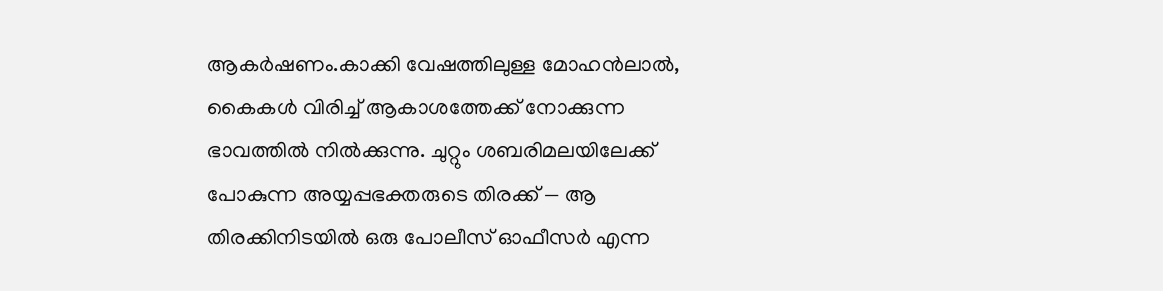ആകർഷണം.കാക്കി വേഷത്തിലുള്ള മോഹൻലാൽ, കൈകൾ വിരിച്ച് ആകാശത്തേക്ക് നോക്കുന്ന ഭാവത്തിൽ നിൽക്കുന്നു. ചുറ്റും ശബരിമലയിലേക്ക് പോകുന്ന അയ്യപ്പഭക്തരുടെ തിരക്ക് — ആ തിരക്കിനിടയിൽ ഒരു പോലീസ് ഓഫീസർ എന്ന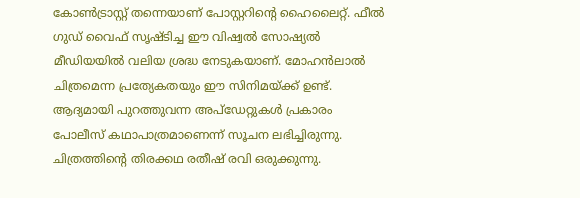കോൺട്രാസ്റ്റ് തന്നെയാണ് പോസ്റ്ററിന്റെ ഹൈലൈറ്റ്. ഫീൽ ഗുഡ് വൈഫ് സൃഷ്ടിച്ച ഈ വിഷ്വൽ സോഷ്യൽ മീഡിയയിൽ വലിയ ശ്രദ്ധ നേടുകയാണ്. മോഹൻലാൽ ചിത്രമെന്ന പ്രത്യേകതയും ഈ സിനിമയ്ക്ക് ഉണ്ട്. ആദ്യമായി പുറത്തുവന്ന അപ്‌ഡേറ്റുകൾ പ്രകാരം പോലീസ് കഥാപാത്രമാണെന്ന് സൂചന ലഭിച്ചിരുന്നു. ചിത്രത്തിന്റെ തിരക്കഥ രതീഷ് രവി ഒരുക്കുന്നു.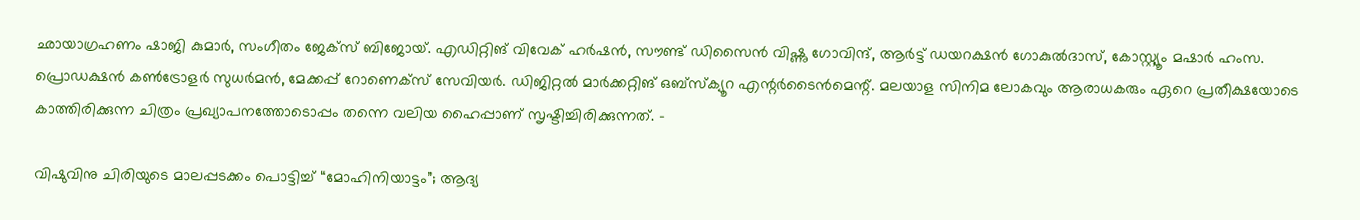ഛായാഗ്രഹണം ഷാജി കുമാർ, സംഗീതം ജേക്‌സ് ബിജോയ്. എഡിറ്റിങ് വിവേക് ഹർഷൻ, സൗണ്ട് ഡിസൈൻ വിഷ്ണു ഗോവിന്ദ്, ആർട്ട് ഡയറക്ഷൻ ഗോകുൽദാസ്, കോസ്റ്റ്യൂം മഷാർ ഹംസ. പ്രൊഡക്ഷൻ കൺട്രോളർ സുധർമൻ, മേക്കപ്പ് റോണെക്‌സ് സേവിയർ. ഡിജിറ്റൽ മാർക്കറ്റിങ് ഒബ്സ്ക്യൂറ എന്റർടൈൻമെന്റ്. മലയാള സിനിമ ലോകവും ആരാധകരും ഏറെ പ്രതീക്ഷയോടെ കാത്തിരിക്കുന്ന ചിത്രം പ്രഖ്യാപനത്തോടൊപ്പം തന്നെ വലിയ ഹൈപ്പാണ് സൃഷ്ടിച്ചിരിക്കുന്നത്. –

വിഷുവിനു ചിരിയുടെ മാലപ്പടക്കം പൊട്ടിച്ച് “മോഹിനിയാട്ടം”; ആദ്യ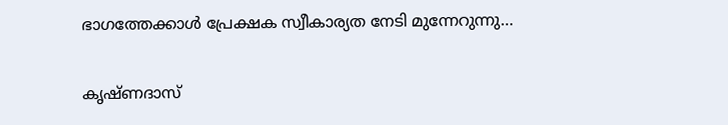ഭാഗത്തേക്കാൾ പ്രേക്ഷക സ്വീകാര്യത നേടി മുന്നേറുന്നു…

കൃഷ്ണദാസ്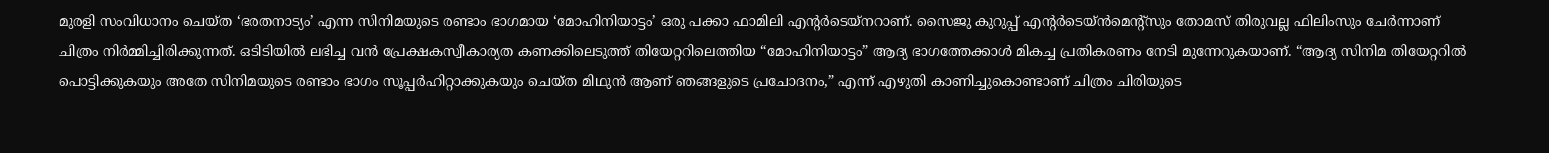മുരളി സംവിധാനം ചെയ്ത ‘ഭരതനാട്യം’ എന്ന സിനിമയുടെ രണ്ടാം ഭാഗമായ ‘മോഹിനിയാട്ടം’ ഒരു പക്കാ ഫാമിലി എന്റർടെയ്നറാണ്. സൈജു കുറുപ്പ് എന്റർടെയ്ൻമെന്റ്സും തോമസ് തിരുവല്ല ഫിലിംസും ചേർന്നാണ് ചിത്രം നിർമ്മിച്ചിരിക്കുന്നത്. ഒടിടിയിൽ ലഭിച്ച വൻ പ്രേക്ഷകസ്വീകാര്യത കണക്കിലെടുത്ത് തിയേറ്ററിലെത്തിയ “മോഹിനിയാട്ടം” ആദ്യ ഭാഗത്തേക്കാൾ മികച്ച പ്രതികരണം നേടി മുന്നേറുകയാണ്. “ആദ്യ സിനിമ തിയേറ്ററിൽ പൊട്ടിക്കുകയും അതേ സിനിമയുടെ രണ്ടാം ഭാഗം സൂപ്പർഹിറ്റാക്കുകയും ചെയ്ത മിഥുൻ ആണ് ഞങ്ങളുടെ പ്രചോദനം,” എന്ന് എഴുതി കാണിച്ചുകൊണ്ടാണ് ചിത്രം ചിരിയുടെ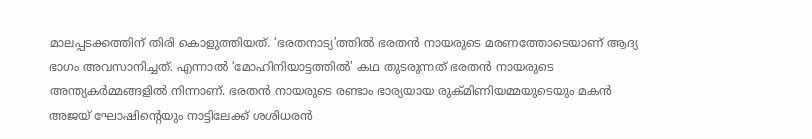മാലപ്പടക്കത്തിന് തിരി കൊളുത്തിയത്. ‘ഭരതനാട്യ’ത്തിൽ ഭരതൻ നായരുടെ മരണത്തോടെയാണ് ആദ്യ ഭാഗം അവസാനിച്ചത്. എന്നാൽ ‘മോഹിനിയാട്ടത്തിൽ’ കഥ തുടരുന്നത് ഭരതൻ നായരുടെ അന്ത്യകർമ്മങ്ങളിൽ നിന്നാണ്. ഭരതൻ നായരുടെ രണ്ടാം ഭാര്യയായ രുക്മിണിയമ്മയുടെയും മകൻ അജയ് ഘോഷിന്റെയും നാട്ടിലേക്ക് ശശിധരൻ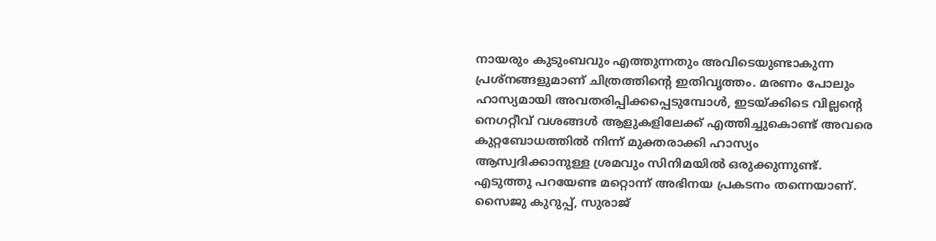നായരും കുടുംബവും എത്തുന്നതും അവിടെയുണ്ടാകുന്ന പ്രശ്നങ്ങളുമാണ് ചിത്രത്തിന്റെ ഇതിവൃത്തം. മരണം പോലും ഹാസ്യമായി അവതരിപ്പിക്കപ്പെടുമ്പോൾ, ഇടയ്ക്കിടെ വില്ലന്റെ നെഗറ്റീവ് വശങ്ങൾ ആളുകളിലേക്ക് എത്തിച്ചുകൊണ്ട് അവരെ കുറ്റബോധത്തിൽ നിന്ന് മുക്തരാക്കി ഹാസ്യം ആസ്വദിക്കാനുള്ള ശ്രമവും സിനിമയിൽ ഒരുക്കുന്നുണ്ട്. എടുത്തു പറയേണ്ട മറ്റൊന്ന് അഭിനയ പ്രകടനം തന്നെയാണ്. സൈജു കുറുപ്പ്, സുരാജ്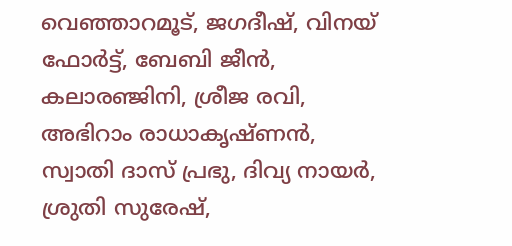വെഞ്ഞാറമൂട്, ജഗദീഷ്, വിനയ് ഫോർട്ട്, ബേബി ജീൻ, കലാരഞ്ജിനി, ശ്രീജ രവി, അഭിറാം രാധാകൃഷ്ണൻ, സ്വാതി ദാസ് പ്രഭു, ദിവ്യ നായർ, ശ്രുതി സുരേഷ്,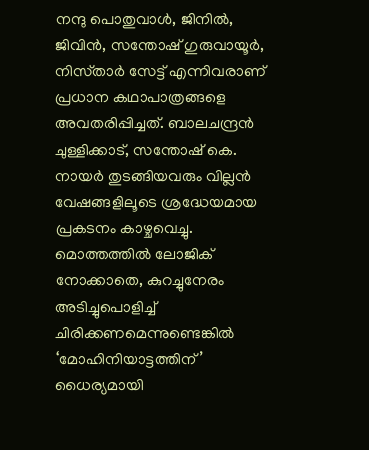നന്ദു പൊതുവാൾ, ജിനിൽ, ജിവിൻ, സന്തോഷ് ഗുരുവായൂർ, നിസ്‌താർ സേട്ട് എന്നിവരാണ് പ്രധാന കഥാപാത്രങ്ങളെ അവതരിപ്പിച്ചത്. ബാലചന്ദ്രൻ ചുള്ളിക്കാട്, സന്തോഷ് കെ. നായർ തുടങ്ങിയവരും വില്ലൻ വേഷങ്ങളിലൂടെ ശ്രദ്ധേയമായ പ്രകടനം കാഴ്ചവെച്ചു. മൊത്തത്തിൽ ലോജിക് നോക്കാതെ, കുറച്ചുനേരം അടിച്ചുപൊളിച്ച് ചിരിക്കണമെന്നുണ്ടെങ്കിൽ ‘മോഹിനിയാട്ടത്തിന്’ ധൈര്യമായി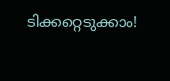ടിക്കറ്റെടുക്കാം!